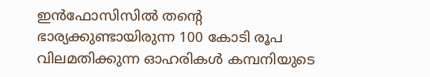ഇൻഫോസിസിൽ തന്റെ ഭാര്യക്കുണ്ടായിരുന്ന 100 കോടി രൂപ വിലമതിക്കുന്ന ഓഹരികൾ കമ്പനിയുടെ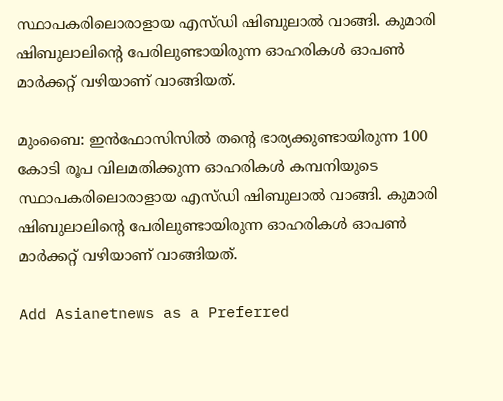സ്ഥാപകരിലൊരാളായ എസ്‌ഡി ഷിബുലാൽ വാങ്ങി. കുമാരി ഷിബുലാലിന്റെ പേരിലുണ്ടായിരുന്ന ഓഹരികൾ ഓപൺ മാർക്കറ്റ് വഴിയാണ് വാങ്ങിയത്.

മുംബൈ: ഇൻഫോസിസിൽ തന്റെ ഭാര്യക്കുണ്ടായിരുന്ന 100 കോടി രൂപ വിലമതിക്കുന്ന ഓഹരികൾ കമ്പനിയുടെ സ്ഥാപകരിലൊരാളായ എസ്‌ഡി ഷിബുലാൽ വാങ്ങി. കുമാരി ഷിബുലാലിന്റെ പേരിലുണ്ടായിരുന്ന ഓഹരികൾ ഓപൺ മാർക്കറ്റ് വഴിയാണ് വാങ്ങിയത്.

Add Asianetnews as a Preferred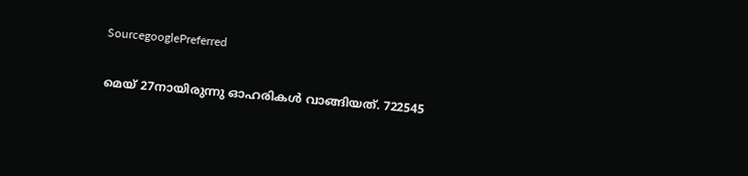SourcegooglePreferred

മെയ് 27നായിരുന്നു ഓഹരികൾ വാങ്ങിയത്. 722545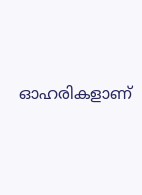ഓഹരികളാണ്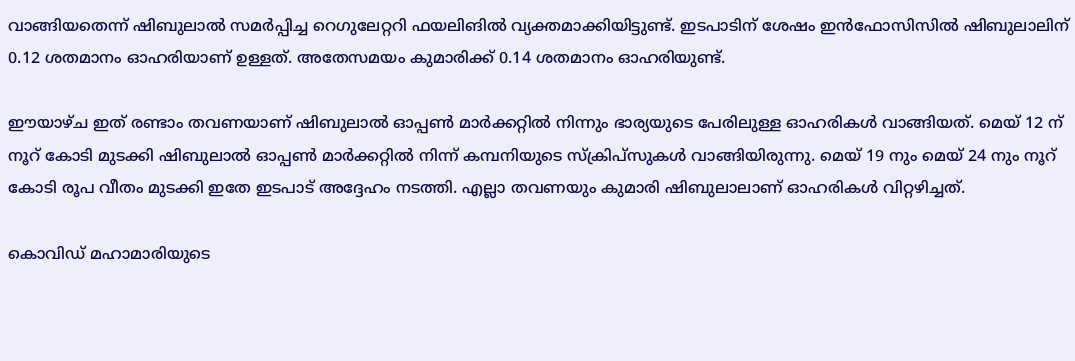വാങ്ങിയതെന്ന് ഷിബുലാൽ സമർപ്പിച്ച റെഗുലേറ്ററി ഫയലിങിൽ വ്യക്തമാക്കിയിട്ടുണ്ട്. ഇടപാടിന് ശേഷം ഇൻഫോസിസിൽ ഷിബുലാലിന് 0.12 ശതമാനം ഓഹരിയാണ് ഉള്ളത്. അതേസമയം കുമാരിക്ക് 0.14 ശതമാനം ഓഹരിയുണ്ട്.

ഈയാഴ്ച ഇത് രണ്ടാം തവണയാണ് ഷിബുലാൽ ഓപ്പൺ മാർക്കറ്റിൽ നിന്നും ഭാര്യയുടെ പേരിലുള്ള ഓഹരികൾ വാങ്ങിയത്. മെയ് 12 ന് നൂറ് കോടി മുടക്കി ഷിബുലാൽ ഓപ്പൺ മാർക്കറ്റിൽ നിന്ന് കമ്പനിയുടെ സ്ക്രിപ്സുകൾ വാങ്ങിയിരുന്നു. മെയ് 19 നും മെയ് 24 നും നൂറ് കോടി രൂപ വീതം മുടക്കി ഇതേ ഇടപാട് അദ്ദേഹം നടത്തി. എല്ലാ തവണയും കുമാരി ഷിബുലാലാണ് ഓഹരികൾ വിറ്റഴിച്ചത്.

കൊവിഡ് മഹാമാരിയുടെ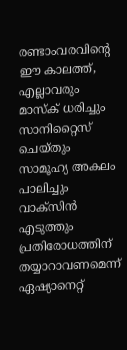രണ്ടാംവരവിന്റെ ഈ കാലത്ത്, എല്ലാവരും മാസ്‌ക് ധരിച്ചും സാനിറ്റൈസ് ചെയ്തും സാമൂഹ്യ അകലം പാലിച്ചും വാക്‌സിന്‍ എടുത്തും പ്രതിരോധത്തിന് തയ്യാറാവണമെന്ന് ഏഷ്യാനെറ്റ്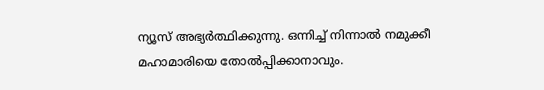ന്യൂസ് അഭ്യര്‍ത്ഥിക്കുന്നു. ഒന്നിച്ച് നിന്നാല്‍ നമുക്കീ മഹാമാരിയെ തോല്‍പ്പിക്കാനാവും.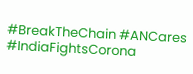#BreakTheChain #ANCares #IndiaFightsCorona